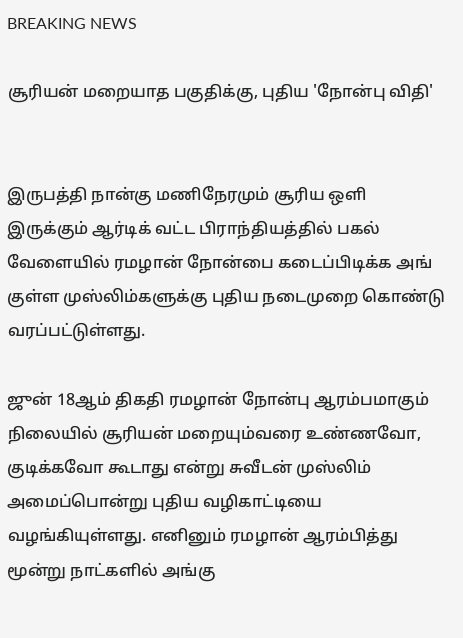BREAKING NEWS

சூரியன் மறையாத பகுதிக்கு, புதிய 'நோன்பு விதி'


இருபத்தி நான்கு மணிநேரமும் சூரிய ஒளி இருக்கும் ஆர்டிக் வட்ட பிராந்தியத்தில் பகல் வேளையில் ரமழான் நோன்பை கடைப்பிடிக்க அங் குள்ள முஸ்லிம்களுக்கு புதிய நடைமுறை கொண்டு வரப்பட்டுள்ளது.

ஜுன் 18ஆம் திகதி ரமழான் நோன்பு ஆரம்பமாகும் நிலையில் சூரியன் மறையும்வரை உண்ணவோ, குடிக்கவோ கூடாது என்று சுவீடன் முஸ்லிம் அமைப்பொன்று புதிய வழிகாட்டியை வழங்கியுள்ளது. எனினும் ரமழான் ஆரம்பித்து மூன்று நாட்களில் அங்கு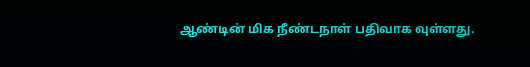ஆண்டின் மிக நீண்டநாள் பதிவாக வுள்ளது.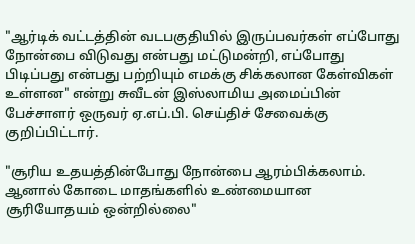"ஆர்டிக் வட்டத்தின் வடபகுதியில் இருப்பவர்கள் எப்போது நோன்பை விடுவது என்பது மட்டுமன்றி, எப்போது பிடிப்பது என்பது பற்றியும் எமக்கு சிக்கலான கேள்விகள் உள்ளன" என்று சுவீடன் இஸ்லாமிய அமைப்பின் பேச்சாளர் ஒருவர் ஏ.எப்.பி. செய்திச் சேவைக்கு குறிப்பிட்டார்.

"சூரிய உதயத்தின்போது நோன்பை ஆரம்பிக்கலாம். ஆனால் கோடை மாதங்களில் உண்மையான சூரியோதயம் ஒன்றில்லை"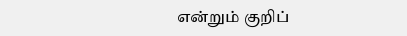என்றும் குறிப்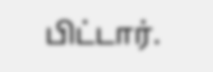பிட்டார்.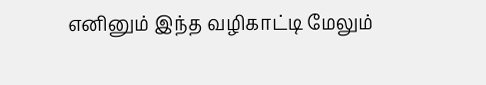எனினும் இந்த வழிகாட்டி மேலும்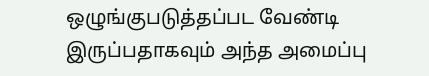ஒழுங்குபடுத்தப்பட வேண்டி இருப்பதாகவும் அந்த அமைப்பு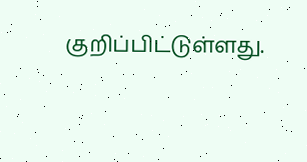குறிப்பிட்டுள்ளது.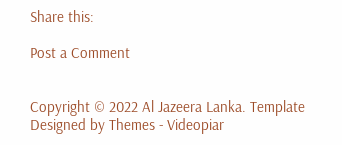Share this:

Post a Comment


Copyright © 2022 Al Jazeera Lanka. Template Designed by Themes - Videopiar